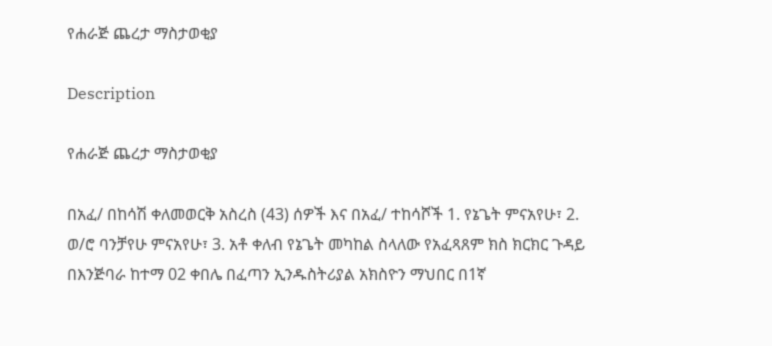የሐራጅ ጨረታ ማስታወቂያ

Description

የሐራጅ ጨረታ ማስታወቂያ

በአፈ/ በከሳሽ ቀለመወርቅ አስረስ (43) ሰዎች እና በአፈ/ ተከሳሾች 1. የኔጌት ምናአየሁ፣ 2. ወ/ሮ ባንቻየሁ ምናአየሁ፣ 3. አቶ ቀለብ የኔጌት መካከል ስላለው የአፈጻጸም ክስ ክርክር ጉዳይ በእንጅባራ ከተማ 02 ቀበሌ በፈጣን ኢንዱስትሪያል አክስዮን ማህበር በ1ኛ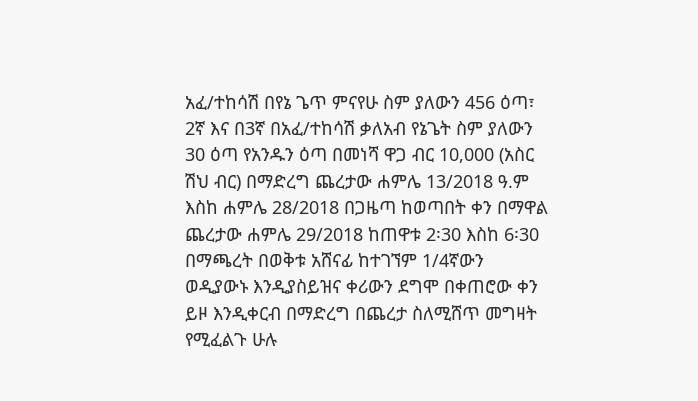አፈ/ተከሳሽ በየኔ ጌጥ ምናየሁ ስም ያለውን 456 ዕጣ፣ 2ኛ እና በ3ኛ በአፈ/ተከሳሽ ቃለአብ የኔጌት ስም ያለውን 30 ዕጣ የአንዱን ዕጣ በመነሻ ዋጋ ብር 10,000 (አስር ሽህ ብር) በማድረግ ጨረታው ሐምሌ 13/2018 ዓ.ም እስከ ሐምሌ 28/2018 በጋዜጣ ከወጣበት ቀን በማዋል ጨረታው ሐምሌ 29/2018 ከጠዋቱ 2፡30 እስከ 6፡30 በማጫረት በወቅቱ አሸናፊ ከተገኘም 1/4ኛውን ወዲያውኑ እንዲያስይዝና ቀሪውን ደግሞ በቀጠሮው ቀን ይዞ እንዲቀርብ በማድረግ በጨረታ ስለሚሸጥ መግዛት የሚፈልጉ ሁሉ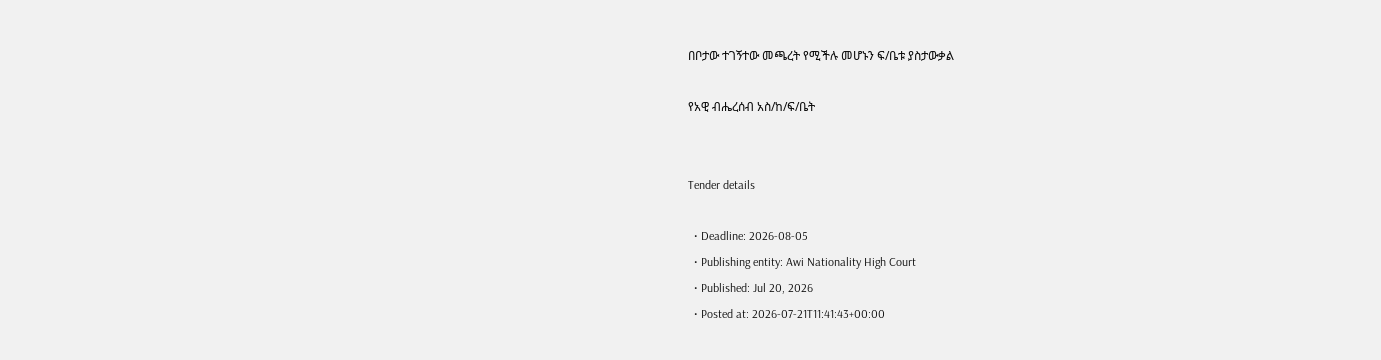በቦታው ተገኝተው መጫረት የሚችሉ መሆኑን ፍ/ቤቱ ያስታውቃል

የአዊ ብሔረሰብ አስ/ከ/ፍ/ቤት


Tender details

  • Deadline: 2026-08-05
  • Publishing entity: Awi Nationality High Court
  • Published: Jul 20, 2026
  • Posted at: 2026-07-21T11:41:43+00:00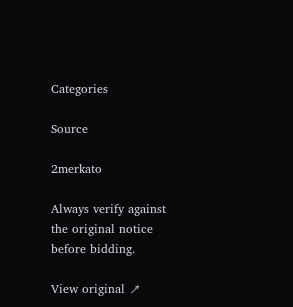Categories

Source

2merkato

Always verify against the original notice before bidding.

View original ↗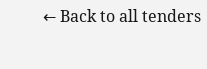← Back to all tenders